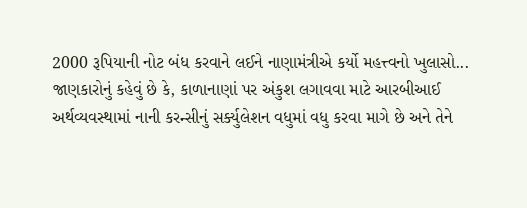2000 રૂપિયાની નોટ બંધ કરવાને લઈને નાણામંત્રીએ કર્યો મહત્ત્વનો ખુલાસો...
જાણકારોનું કહેવું છે કે, કાળાનાણાં પર અંકુશ લગાવવા માટે આરબીઆઈ અર્થવ્યવસ્થામાં નાની કરન્સીનું સર્ક્યુલેશન વધુમાં વધુ કરવા માગે છે અને તેને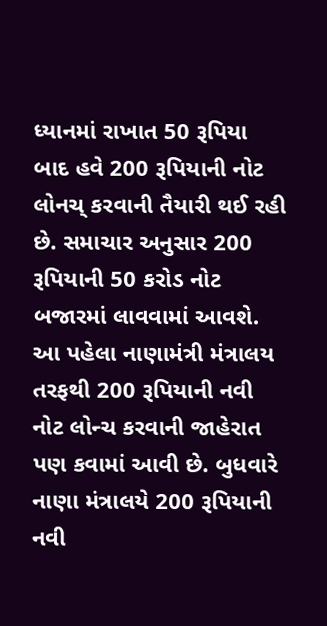ધ્યાનમાં રાખાત 50 રૂપિયા બાદ હવે 200 રૂપિયાની નોટ લોનચ્ કરવાની તૈયારી થઈ રહી છે. સમાચાર અનુસાર 200 રૂપિયાની 50 કરોડ નોટ બજારમાં લાવવામાં આવશે.
આ પહેલા નાણામંત્રી મંત્રાલય તરફથી 200 રૂપિયાની નવી નોટ લોન્ચ કરવાની જાહેરાત પણ કવામાં આવી છે. બુધવારે નાણા મંત્રાલયે 200 રૂપિયાની નવી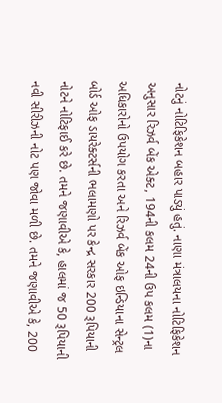નોટનું નોટિફિકેશન બહાર પાડ્યું હતું. નાણા મંત્રાલયના નોટિફિકેશન અનુસાર રિઝર્વ બેંક એક્ટ, 194ની કલમ 24ની ઉપ કલમ (1)ના અધિકારોનો ઉપયોગ કરતા અને રિઝર્વ બેંક ઓફ ઇન્ડિયાના સેન્ટ્રલ બોર્ડ ઓફ ડાયરેક્ટર્સની ભલામણો પર કેન્દ્ર સરકાર 200 રૂપિયાની નોટને નોટિફાઈ કરે છે. તમને જણાવીએ કે, હાલમાં જ 50 રૂપિયાની નવી સીરીઝની નોટ પણ જોવા મળી છે. તમને જણાવીએ કે, 200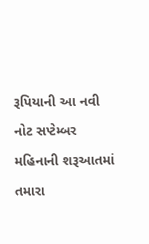રૂપિયાની આ નવી નોટ સપ્ટેમ્બર મહિનાની શરૂઆતમાં તમારા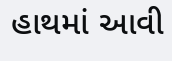હાથમાં આવી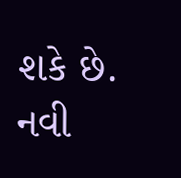શકે છે.
નવી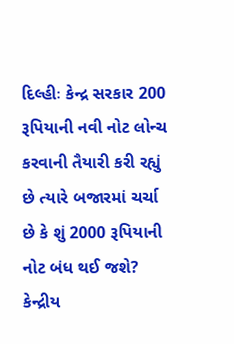દિલ્હીઃ કેન્દ્ર સરકાર 200 રૂપિયાની નવી નોટ લોન્ચ કરવાની તૈયારી કરી રહ્યું છે ત્યારે બજારમાં ચર્ચા છે કે શું 2000 રૂપિયાની નોટ બંધ થઈ જશે? કેન્દ્રીય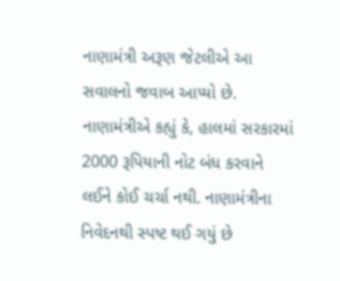નાણામંત્રી અરૂણ જેટલીએ આ સવાલનો જવાબ આપ્યો છે. નાણામંત્રીએ કહ્યું કે, હાલમાં સરકારમાં 2000 રૂપિયાની નોટ બંધ કરવાને લઈને કોઈ ચર્ચા નથી. નાણામંત્રીના નિવેદનથી સ્પષ્ટ થઈ ગયું છે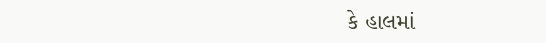કે હાલમાં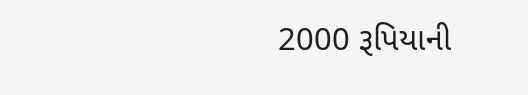2000 રૂપિયાની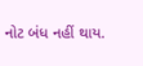નોટ બંધ નહીં થાય.